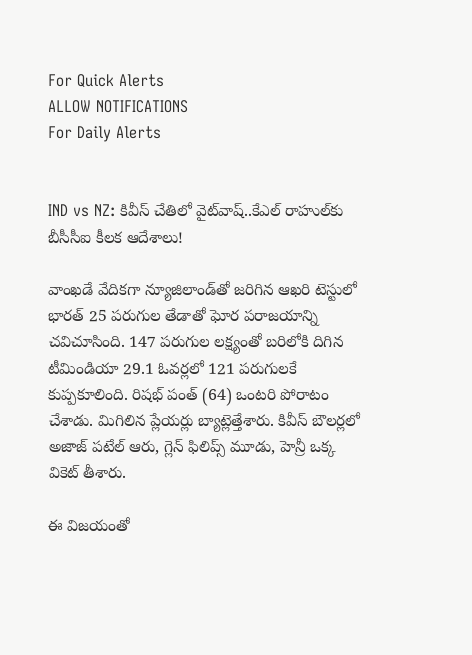For Quick Alerts
ALLOW NOTIFICATIONS
For Daily Alerts


IND vs NZ: కివీస్ చేతిలో వైట్‌వాష్..కేఎల్ రాహుల్‌కు బీసీసీఐ కీలక ఆదేశాలు!

వాంఖడే వేదికగా న్యూజిలాండ్‌తో జరిగిన ఆఖరి టెస్టులో భారత్ 25 పరుగుల తేడాతో ఘోర పరాజయాన్ని చవిచూసింది. 147 పరుగుల లక్ష్యంతో బరిలోకి దిగిన టీమిండియా 29.1 ఓవర్లలో 121 పరుగులకే కుప్పకూలింది. రిషభ్ పంత్ (64) ఒంటరి పోరాటం చేశాడు. మిగిలిన ప్లేయర్లు బ్యాట్లెత్తేశారు. కివీస్ బౌలర్లలో అజాజ్ పటేల్ ఆరు, గ్లెన్ ఫిలిప్స్ మూడు, హెన్రీ ఒక్క వికెట్ తీశారు.

ఈ విజయంతో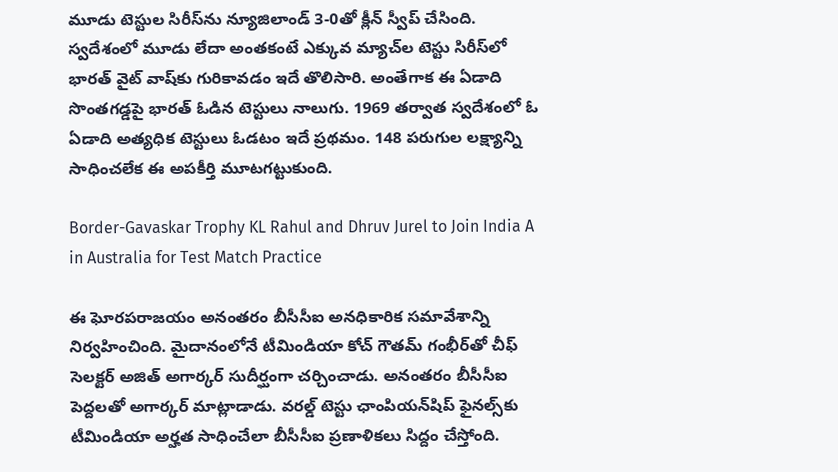మూడు టెస్టుల సిరీస్‌ను న్యూజిలాండ్ 3-0తో క్లీన్ స్వీప్ చేసింది. స్వదేశంలో మూడు లేదా అంతకంటే ఎక్కువ మ్యాచ్‌ల టెస్టు సిరీస్‌లో భారత్ వైట్ వాష్‌కు గురికావడం ఇదే తొలిసారి. అంతేగాక ఈ ఏడాది సొంతగడ్డపై భారత్ ఓడిన టెస్టులు నాలుగు. 1969 తర్వాత స్వదేశంలో ఓ ఏడాది అత్యధిక టెస్టులు ఓడటం ఇదే ప్రథమం. 148 పరుగుల లక్ష్యాన్ని సాధించలేక ఈ అపకీర్తి మూటగట్టుకుంది.

Border-Gavaskar Trophy KL Rahul and Dhruv Jurel to Join India A in Australia for Test Match Practice

ఈ ఘోరపరాజయం అనంతరం బీసీసీఐ అనధికారిక సమావేశాన్ని నిర్వహించింది. మైదానంలోనే టీమిండియా కోచ్ గౌతమ్ గంభీర్‌తో చీఫ్ సెలక్టర్ అజిత్ అగార్కర్ సుదీర్ఘంగా చర్చించాడు. అనంతరం బీసీసీఐ పెద్దలతో అగార్కర్ మాట్లాడాడు. వరల్డ్ టెస్టు ఛాంపియన్‌షిప్ ఫైనల్స్‌కు టీమిండియా అర్హత సాధించేలా బీసీసీఐ ప్రణాళికలు సిద్దం చేస్తోంది.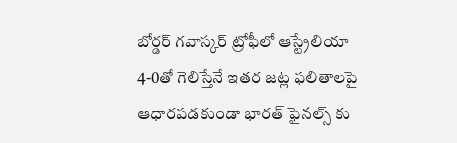బోర్డర్ గవాస్కర్ ట్రోఫీ‌లో ఆస్ట్రేలియా 4-0తో గెలిస్తేనే ఇతర జట్ల ఫలితాలపై ఆధారపడకుండా భారత్ ఫైనల్స్ ‌కు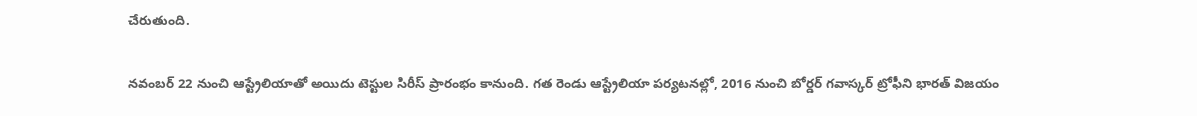చేరుతుంది.

నవంబర్ 22 నుంచి ఆస్ట్రేలియాతో అయిదు టెస్టుల సిరీస్ ప్రారంభం కానుంది. గత రెండు ఆస్ట్రేలియా పర్యటనల్లో, 2016 నుంచి బోర్డర్ గవాస్కర్ ట్రోఫీని భారత్ విజయం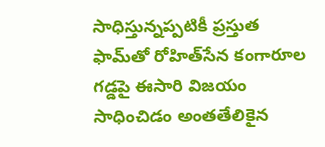సాధిస్తున్నప్పటికీ ప్రస్తుత ఫామ్‌తో రోహిత్‌సేన కంగారూల గడ్డపై ఈసారి విజయం సాధించిడం అంతతేలికైన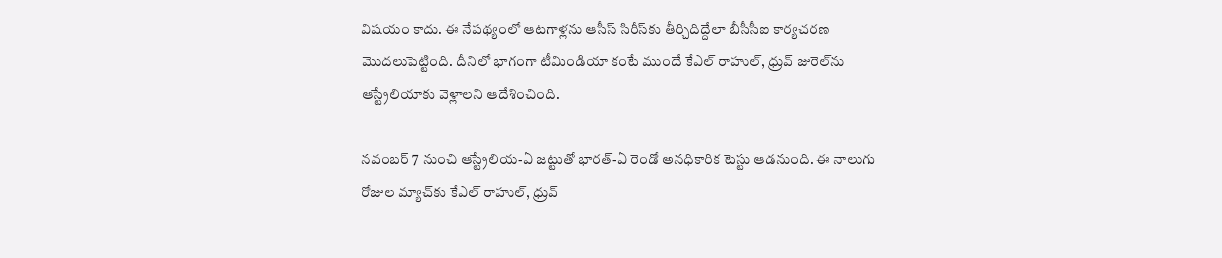విషయం కాదు. ఈ నేపథ్యంలో ఆటగాళ్లను ఆసీస్ సిరీస్‌కు తీర్చిదిద్దేలా బీసీసీఐ కార్యచరణ మొదలుపెట్టింది. దీనిలో భాగంగా టీమిండియా కంటే ముందే కేఎల్ రాహుల్, ధ్రువ్ జురెల్‌ను ఆస్ట్రేలియాకు వెళ్లాలని ఆదేశించింది.

నవంబర్ 7 నుంచి ఆస్ట్రేలియ-ఏ జట్టుతో భారత్-ఏ రెండో అనధికారిక టెస్టు ఆడనుంది. ఈ నాలుగు రోజుల మ్యాచ్‌కు కేఎల్ రాహుల్, ధ్రువ్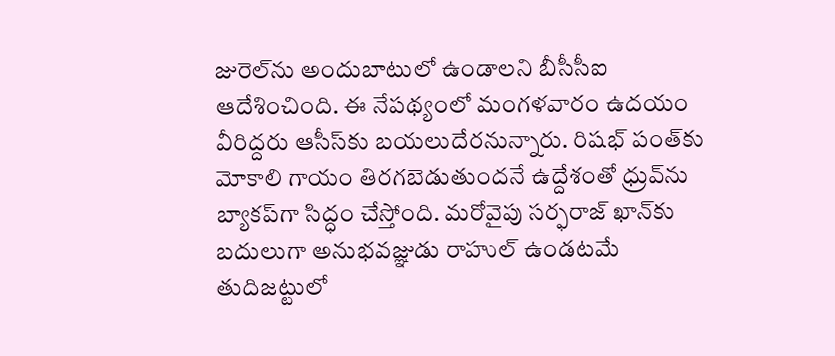జురెల్‌ను అందుబాటులో ఉండాలని బీసీసీఐ ఆదేశించింది. ఈ నేపథ్యంలో మంగళవారం ఉదయం వీరిద్దరు ఆసీస్‌కు బయలుదేరనున్నారు. రిషభ్ పంత్‌కు మోకాలి గాయం తిరగబెడుతుందనే ఉద్దేశంతో ధ్రువ్‌ను బ్యాకప్‌గా సిద్ధం చేస్తోంది. మరోవైపు సర్ఫరాజ్ ఖాన్‌కు బదులుగా అనుభవజ్ఞుడు రాహుల్ ఉండటమే తుదిజట్టులో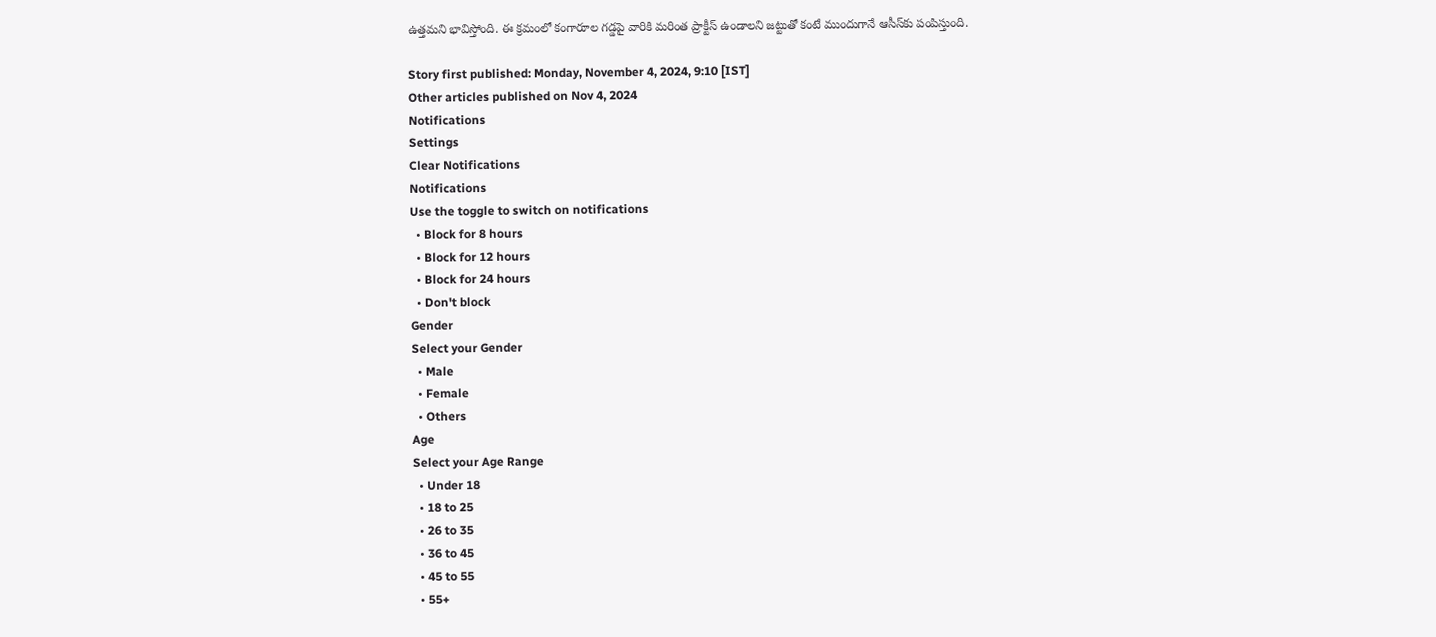ఉత్తమని భావిస్తోంది. ఈ క్రమంలో కంగారూల గడ్డపై వారికి మరింత ప్రాక్టీస్ ఉండాలని జట్టుతో కంటే ముందుగానే ఆసీస్‌కు పంపిస్తుంది.

Story first published: Monday, November 4, 2024, 9:10 [IST]
Other articles published on Nov 4, 2024
Notifications
Settings
Clear Notifications
Notifications
Use the toggle to switch on notifications
  • Block for 8 hours
  • Block for 12 hours
  • Block for 24 hours
  • Don't block
Gender
Select your Gender
  • Male
  • Female
  • Others
Age
Select your Age Range
  • Under 18
  • 18 to 25
  • 26 to 35
  • 36 to 45
  • 45 to 55
  • 55+